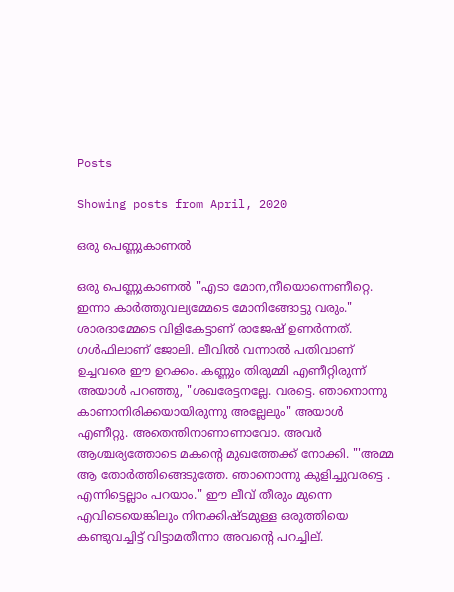Posts

Showing posts from April, 2020

ഒരു പെണ്ണുകാണൽ

ഒരു പെണ്ണുകാണൽ "എടാ മോന,നീയൊന്നെണീറ്റെ. ഇന്നാ കാർത്തുവല്യമ്മേടെ മോനിങ്ങോട്ടു വരും." ശാരദാമ്മേടെ വിളികേട്ടാണ് രാജേഷ് ഉണർന്നത്. ഗൾഫിലാണ് ജോലി. ലീവിൽ വന്നാൽ പതിവാണ് ഉച്ചവരെ ഈ ഉറക്കം. കണ്ണും തിരുമ്മി എണീറ്റിരുന്ന് അയാൾ പറഞ്ഞു, "ശഖരേട്ടനല്ലേ. വരട്ടെ. ഞാനൊന്നു കാണാനിരിക്കയായിരുന്നു അല്ലേലും" അയാൾ എണീറ്റു. അതെന്തിനാണാണാവോ. അവർ ആശ്ചര്യത്തോടെ മകന്റെ മുഖത്തേക്ക് നോക്കി. "'അമ്മ ആ തോർത്തിങ്ങെടുത്തേ. ഞാനൊന്നു കുളിച്ചുവരട്ടെ . എന്നിട്ടെല്ലാം പറയാം." ഈ ലീവ് തീരും മുന്നെ എവിടെയെങ്കിലും നിനക്കിഷ്ടമുള്ള ഒരുത്തിയെ കണ്ടുവച്ചിട്ട് വിട്ടാമതീന്നാ അവന്റെ പറച്ചില്.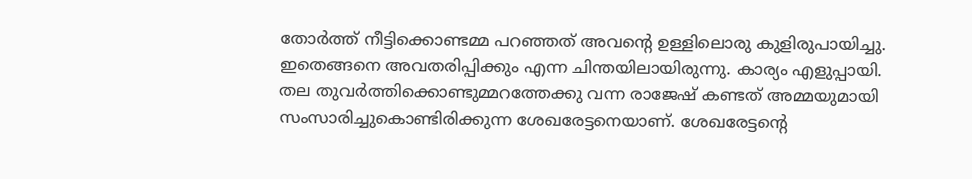തോർത്ത് നീട്ടിക്കൊണ്ടമ്മ പറഞ്ഞത് അവന്റെ ഉള്ളിലൊരു കുളിരുപായിച്ചു. ഇതെങ്ങനെ അവതരിപ്പിക്കും എന്ന ചിന്തയിലായിരുന്നു. കാര്യം എളുപ്പായി. തല തുവർത്തിക്കൊണ്ടുമ്മറത്തേക്കു വന്ന രാജേഷ് കണ്ടത് അമ്മയുമായി സംസാരിച്ചുകൊണ്ടിരിക്കുന്ന ശേഖരേട്ടനെയാണ്. ശേഖരേട്ടന്റെ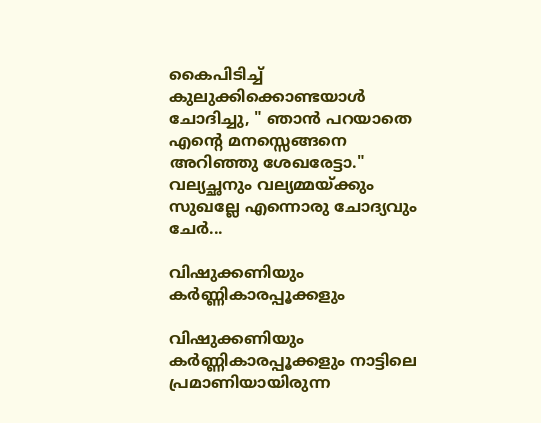കൈപിടിച്ച് കുലുക്കിക്കൊണ്ടയാൾ ചോദിച്ചു, " ഞാൻ പറയാതെ എന്റെ മനസ്സെങ്ങനെ അറിഞ്ഞു ശേഖരേട്ടാ." വല്യച്ഛനും വല്യമ്മയ്ക്കും സുഖല്ലേ എന്നൊരു ചോദ്യവും ചേർ...

വിഷുക്കണിയും കർണ്ണികാരപ്പൂക്കളും

വിഷുക്കണിയും കർണ്ണികാരപ്പൂക്കളും നാട്ടിലെ പ്രമാണിയായിരുന്ന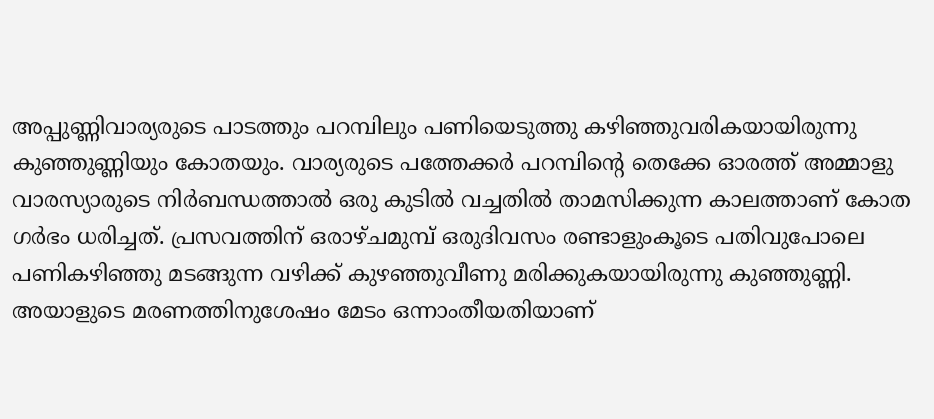അപ്പുണ്ണിവാര്യരുടെ പാടത്തും പറമ്പിലും പണിയെടുത്തു കഴിഞ്ഞുവരികയായിരുന്നു കുഞ്ഞുണ്ണിയും കോതയും. വാര്യരുടെ പത്തേക്കർ പറമ്പിന്റെ തെക്കേ ഓരത്ത് അമ്മാളു വാരസ്യാരുടെ നിർബന്ധത്താൽ ഒരു കുടിൽ വച്ചതിൽ താമസിക്കുന്ന കാലത്താണ് കോത ഗർഭം ധരിച്ചത്. പ്രസവത്തിന് ഒരാഴ്ചമുമ്പ് ഒരുദിവസം രണ്ടാളുംകൂടെ പതിവുപോലെ പണികഴിഞ്ഞു മടങ്ങുന്ന വഴിക്ക് കുഴഞ്ഞുവീണു മരിക്കുകയായിരുന്നു കുഞ്ഞുണ്ണി. അയാളുടെ മരണത്തിനുശേഷം മേടം ഒന്നാംതീയതിയാണ്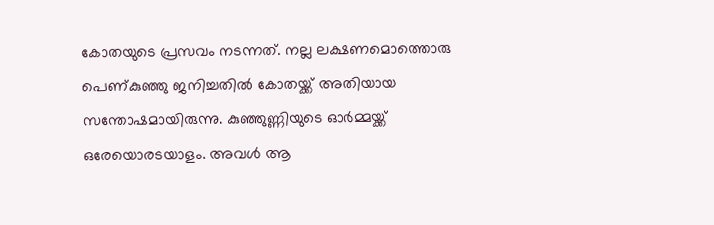കോതയുടെ പ്രസവം നടന്നത്. നല്ല ലക്ഷണമൊത്തൊരു പെണ്കുഞ്ഞു ജനിച്ചതിൽ കോതയ്ക്ക് അതിയായ സന്തോഷമായിരുന്നു. കുഞ്ഞുണ്ണിയുടെ ഓർമ്മയ്ക്ക്‌ ഒരേയൊരടയാളം. അവൾ ആ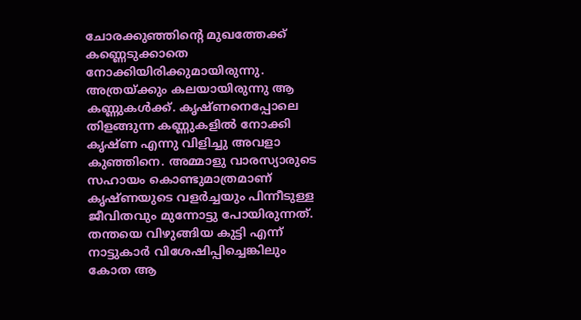ചോരക്കുഞ്ഞിന്റെ മുഖത്തേക്ക് കണ്ണെടുക്കാതെ നോക്കിയിരിക്കുമായിരുന്നു. അത്രയ്ക്കും കലയായിരുന്നു ആ കണ്ണുകൾക്ക്. കൃഷ്ണനെപ്പോലെ തിളങ്ങുന്ന കണ്ണുകളിൽ നോക്കി കൃഷ്ണ എന്നു വിളിച്ചു അവളാ കുഞ്ഞിനെ. അമ്മാളു വാരസ്യാരുടെ സഹായം കൊണ്ടുമാത്രമാണ് കൃഷ്ണയുടെ വളർച്ചയും പിന്നീടുള്ള ജീവിതവും മുന്നോട്ടു പോയിരുന്നത്. തന്തയെ വിഴുങ്ങിയ കുട്ടി എന്ന് നാട്ടുകാർ വിശേഷിപ്പിച്ചെങ്കിലും കോത ആ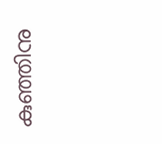കുഞ്ഞിനു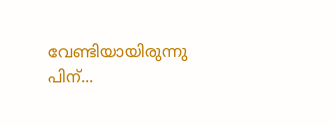വേണ്ടിയായിരുന്നു പിന്...